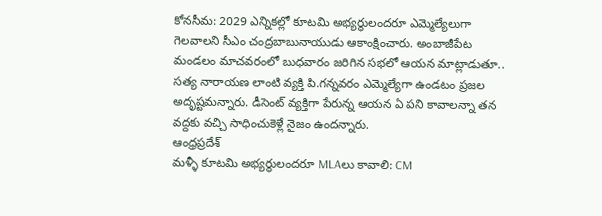కోనసీమ: 2029 ఎన్నికల్లో కూటమి అభ్యర్థులందరూ ఎమ్మెల్యేలుగా గెలవాలని సీఎం చంద్రబాబునాయుడు ఆకాంక్షించారు. అంబాజీపేట మండలం మాచవరంలో బుధవారం జరిగిన సభలో ఆయన మాట్లాడుతూ.. సత్య నారాయణ లాంటి వ్యక్తి పి.గన్నవరం ఎమ్మెల్యేగా ఉండటం ప్రజల అదృష్టమన్నారు. డీసెంట్ వ్యక్తిగా పేరున్న ఆయన ఏ పని కావాలన్నా తన వద్దకు వచ్చి సాధించుకెళ్లే నైజం ఉందన్నారు.
ఆంధ్రప్రదేశ్
మళ్ళీ కూటమి అభ్యర్థులందరూ MLAలు కావాలి: CM